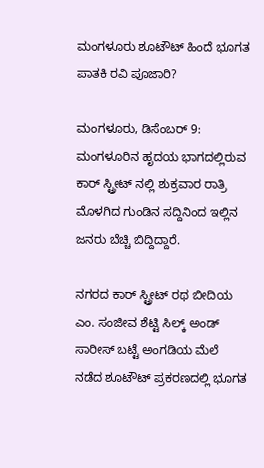ಮಂಗಳೂರು ಶೂಟೌಟ್ ಹಿಂದೆ ಭೂಗತ ಪಾತಕಿ ರವಿ ಪೂಜಾರಿ?

ಮಂಗಳೂರು, ಡಿಸೆಂಬರ್ 9: ಮಂಗಳೂರಿನ ಹೃದಯ ಭಾಗದಲ್ಲಿರುವ ಕಾರ್ ಸ್ಟ್ರೀಟ್ ನಲ್ಲಿ ಶುಕ್ರವಾರ ರಾತ್ರಿ ಮೊಳಗಿದ ಗುಂಡಿನ ಸದ್ದಿನಿಂದ ಇಲ್ಲಿನ ಜನರು ಬೆಚ್ಚಿ ಬಿದ್ದಿದ್ದಾರೆ.

ನಗರದ ಕಾರ್ ಸ್ಟ್ರೀಟ್ ರಥ ಬೀದಿಯ ಎಂ. ಸಂಜೀವ ಶೆಟ್ಟಿ ಸಿಲ್ಕ್ ಅಂಡ್ ಸಾರೀಸ್ ಬಟ್ಟೆ ಅಂಗಡಿಯ ಮೆಲೆ ನಡೆದ ಶೂಟೌಟ್ ಪ್ರಕರಣದಲ್ಲಿ ಭೂಗತ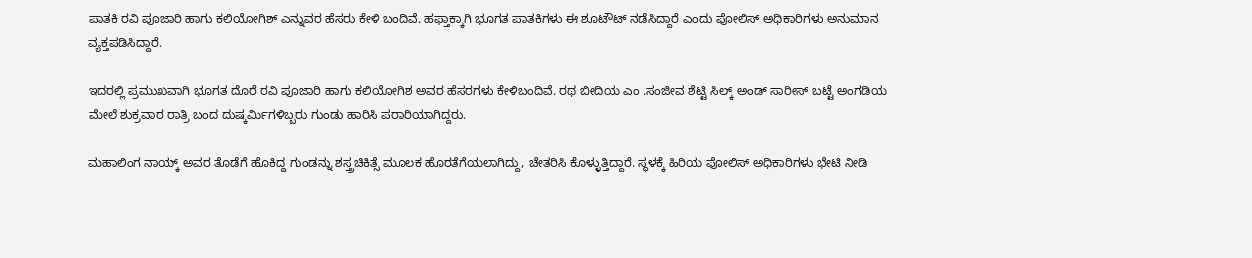ಪಾತಕಿ ರವಿ ಪೂಜಾರಿ ಹಾಗು ಕಲಿಯೋಗಿಶ್ ಎನ್ನುವರ ಹೆಸರು ಕೇಳಿ ಬಂದಿವೆ. ಹಫ್ತಾಕ್ಕಾಗಿ ಭೂಗತ ಪಾತಕಿಗಳು ಈ ಶೂಟೌಟ್ ನಡೆಸಿದ್ದಾರೆ ಎಂದು ಪೋಲಿಸ್ ಅಧಿಕಾರಿಗಳು ಅನುಮಾನ ವ್ಯಕ್ತಪಡಿಸಿದ್ದಾರೆ.

ಇದರಲ್ಲಿ ಪ್ರಮುಖವಾಗಿ ಭೂಗತ ದೊರೆ ರವಿ ಪೂಜಾರಿ ಹಾಗು ಕಲಿಯೋಗಿಶ ಅವರ ಹೆಸರಗಳು ಕೇಳಿಬಂದಿವೆ. ರಥ ಬೀದಿಯ ಎಂ .ಸಂಜೀವ ಶೆಟ್ಟಿ ಸಿಲ್ಕ್ ಅಂಡ್ ಸಾರೀಸ್ ಬಟ್ಟೆ ಅಂಗಡಿಯ ಮೇಲೆ ಶುಕ್ರವಾರ ರಾತ್ರಿ ಬಂದ ದುಷ್ಕರ್ಮಿಗಳಿಬ್ಬರು ಗುಂಡು ಹಾರಿಸಿ ಪರಾರಿಯಾಗಿದ್ದರು.

ಮಹಾಲಿಂಗ ನಾಯ್ಕ್ ಅವರ ತೊಡೆಗೆ ಹೊಕಿದ್ದ ಗುಂಡನ್ನು ಶಸ್ತ್ರಚಿಕಿತ್ಸೆ ಮೂಲಕ ಹೊರತೆಗೆಯಲಾಗಿದ್ದು, ಚೇತರಿಸಿ ಕೊಳ್ಳುತ್ತಿದ್ದಾರೆ. ಸ್ಥಳಕ್ಕೆ ಹಿರಿಯ ಪೋಲಿಸ್ ಅಧಿಕಾರಿಗಳು ಭೇಟಿ ನೀಡಿ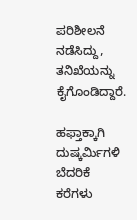ಪರಿಶೀಲನೆ ನಡೆಸಿದ್ದು, ತನಿಖೆಯನ್ನು ಕೈಗೊಂಡಿದ್ದಾರೆ.

ಹಫ್ತಾಕ್ಕಾಗಿ ದುಷ್ಕರ್ಮಿಗಳಿ ಬೆದರಿಕೆ ಕರೆಗಳು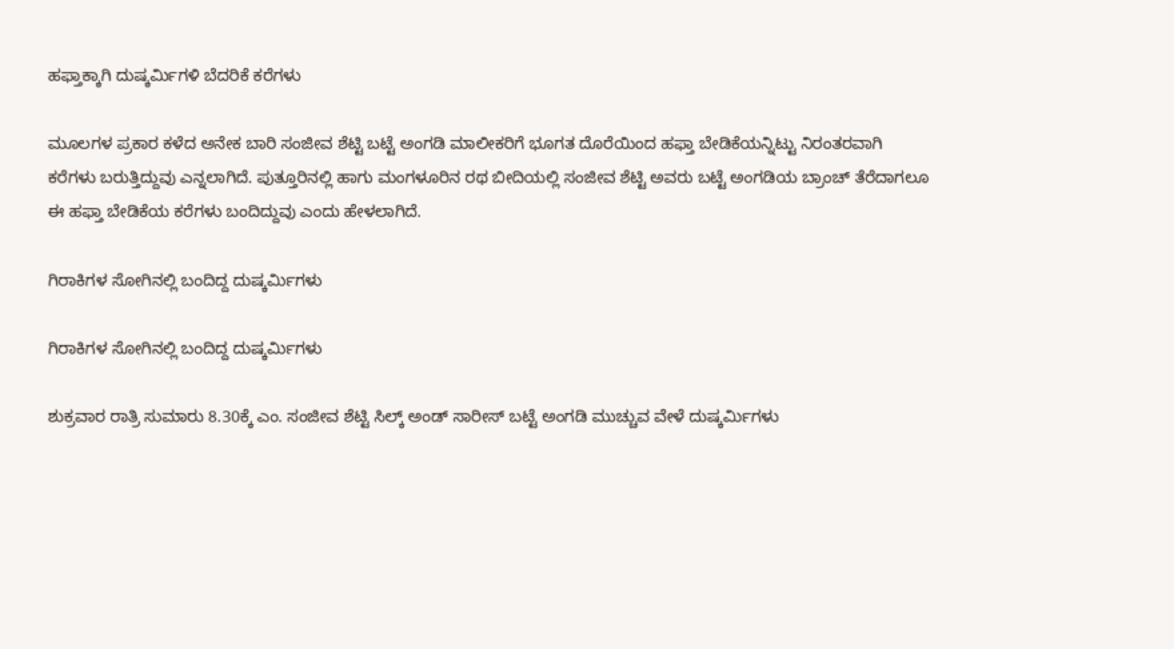ಹಫ್ತಾಕ್ಕಾಗಿ ದುಷ್ಕರ್ಮಿಗಳಿ ಬೆದರಿಕೆ ಕರೆಗಳು

ಮೂಲಗಳ ಪ್ರಕಾರ ಕಳೆದ ಅನೇಕ ಬಾರಿ ಸಂಜೀವ ಶೆಟ್ಟಿ ಬಟ್ಟೆ ಅಂಗಡಿ ಮಾಲೀಕರಿಗೆ ಭೂಗತ ದೊರೆಯಿಂದ ಹಫ್ತಾ ಬೇಡಿಕೆಯನ್ನಿಟ್ಟು ನಿರಂತರವಾಗಿ ಕರೆಗಳು ಬರುತ್ತಿದ್ದುವು ಎನ್ನಲಾಗಿದೆ. ಪುತ್ತೂರಿನಲ್ಲಿ ಹಾಗು ಮಂಗಳೂರಿನ ರಥ ಬೀದಿಯಲ್ಲಿ ಸಂಜೀವ ಶೆಟ್ಟಿ ಅವರು ಬಟ್ಟೆ ಅಂಗಡಿಯ ಬ್ರಾಂಚ್ ತೆರೆದಾಗಲೂ ಈ ಹಫ್ತಾ ಬೇಡಿಕೆಯ ಕರೆಗಳು ಬಂದಿದ್ದುವು ಎಂದು ಹೇಳಲಾಗಿದೆ.

ಗಿರಾಕಿಗಳ ಸೋಗಿನಲ್ಲಿ ಬಂದಿದ್ದ ದುಷ್ಕರ್ಮಿಗಳು

ಗಿರಾಕಿಗಳ ಸೋಗಿನಲ್ಲಿ ಬಂದಿದ್ದ ದುಷ್ಕರ್ಮಿಗಳು

ಶುಕ್ರವಾರ ರಾತ್ರಿ ಸುಮಾರು 8.30ಕ್ಕೆ ಎಂ. ಸಂಜೀವ ಶೆಟ್ಟಿ ಸಿಲ್ಕ್ ಅಂಡ್ ಸಾರೀಸ್ ಬಟ್ಟೆ ಅಂಗಡಿ ಮುಚ್ಚುವ ವೇಳೆ ದುಷ್ಕರ್ಮಿಗಳು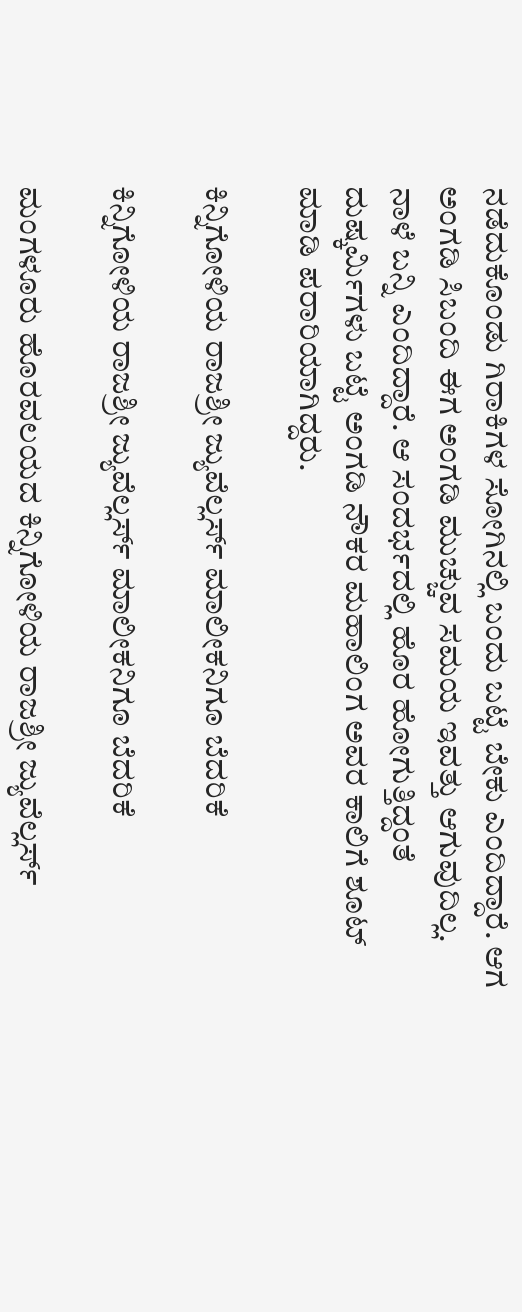ನಡೆದುಕೊಂಡು ಗಿರಾಕಿಗಳ ಸೋಗಿನಲ್ಲಿ ಬಂದು ಬಟ್ಟೆ ಬೇಕು ಎಂದಿದ್ದಾರೆ. ಆಗ ಅಂಗಡಿ ಸಿಬಂದಿ ಈಗ ಅಂಗಡಿ ಮುಚ್ಚುವ ಸಮಯ ಇವತ್ತು ಆಗುವುದಿಲ್ಲ. ನಾಳೆ ಬನ್ನಿ ಎಂದಿದ್ದಾರೆ. ಆ ಸಂದರ್ಭದಲ್ಲಿ ಹೊರ ಹೋಗುತ್ತಿದ್ದಂತೆ ದುಷ್ಕರ್ಮಿಗಳು ಬಟ್ಟೆ ಅಂಗಡಿ ನೌಕರ ಮಹಾಲಿಂಗ ಅವರ ಕಾಲಿಗೆ ಶೂಟ್ ಮಾಡಿ ಪರಾರಿಯಾಗಿದ್ದರು.

ಕಿನ್ನಿಗೋಳಿಯ ರಾಜಶ್ರೀ ಜ್ಯುವೆಲ್ಲರ್ಸ್ ಮಾಲೀಕನಿಗೂ ಬೆದರಿಕೆ

ಕಿನ್ನಿಗೋಳಿಯ ರಾಜಶ್ರೀ ಜ್ಯುವೆಲ್ಲರ್ಸ್ ಮಾಲೀಕನಿಗೂ ಬೆದರಿಕೆ

ಮಂಗಳೂರು ಹೊರವಲಯದ ಕಿನ್ನಿಗೋಳಿಯ ರಾಜಶ್ರೀ ಜ್ಯುವೆಲ್ಲರ್ಸ್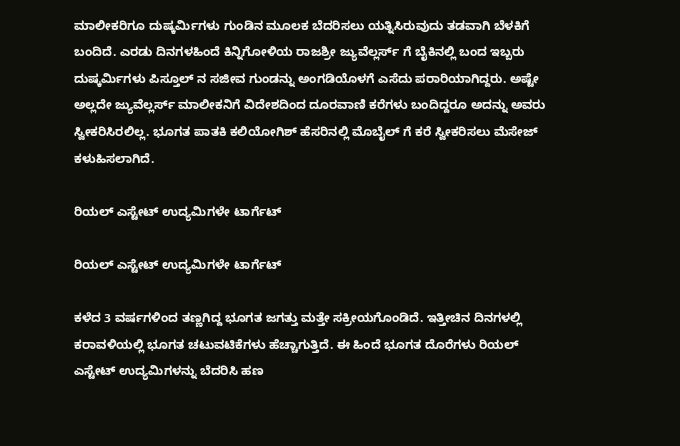ಮಾಲೀಕರಿಗೂ ದುಷ್ಕರ್ಮಿಗಳು ಗುಂಡಿನ ಮೂಲಕ ಬೆದರಿಸಲು ಯತ್ನಿಸಿರುವುದು ತಡವಾಗಿ ಬೆಳಕಿಗೆ ಬಂದಿದೆ. ಎರಡು ದಿನಗಳಹಿಂದೆ ಕಿನ್ನಿಗೋಳಿಯ ರಾಜಶ್ರೀ ಜ್ಯುವೆಲ್ಲರ್ಸ್ ಗೆ ಬೈಕಿನಲ್ಲಿ ಬಂದ ಇಬ್ಬರು ದುಷ್ಕರ್ಮಿಗಳು ಪಿಸ್ತೂಲ್ ನ ಸಜೀವ ಗುಂಡನ್ನು ಅಂಗಡಿಯೊಳಗೆ ಎಸೆದು ಪರಾರಿಯಾಗಿದ್ದರು. ಅಷ್ಟೇ ಅಲ್ಲದೇ ಜ್ಯುವೆಲ್ಲರ್ಸ್ ಮಾಲೀಕನಿಗೆ ವಿದೇಶದಿಂದ ದೂರವಾಣಿ ಕರೆಗಳು ಬಂದಿದ್ದರೂ ಅದನ್ನು ಅವರು ಸ್ವೀಕರಿಸಿರಲಿಲ್ಲ. ಭೂಗತ ಪಾತಕಿ ಕಲಿಯೋಗಿಶ್ ಹೆಸರಿನಲ್ಲಿ ಮೊಬೈಲ್ ಗೆ ಕರೆ ಸ್ವೀಕರಿಸಲು ಮೆಸೇಜ್ ಕಳುಹಿಸಲಾಗಿದೆ.

ರಿಯಲ್ ಎಸ್ಟೇಟ್ ಉದ್ಯಮಿಗಳೇ ಟಾರ್ಗೆಟ್

ರಿಯಲ್ ಎಸ್ಟೇಟ್ ಉದ್ಯಮಿಗಳೇ ಟಾರ್ಗೆಟ್

ಕಳೆದ 3 ವರ್ಷಗಳಿಂದ ತಣ್ಣಗಿದ್ದ ಭೂಗತ ಜಗತ್ತು ಮತ್ತೇ ಸಕ್ರೀಯಗೊಂಡಿದೆ. ಇತ್ತೀಚಿನ ದಿನಗಳಲ್ಲಿ ಕರಾವಳಿಯಲ್ಲಿ ಭೂಗತ ಚಟುವಟಿಕೆಗಳು ಹೆಚ್ಚಾಗುತ್ತಿದೆ. ಈ ಹಿಂದೆ ಭೂಗತ ದೊರೆಗಳು ರಿಯಲ್ ಎಸ್ಟೇಟ್ ಉದ್ಯಮಿಗಳನ್ನು ಬೆದರಿಸಿ ಹಣ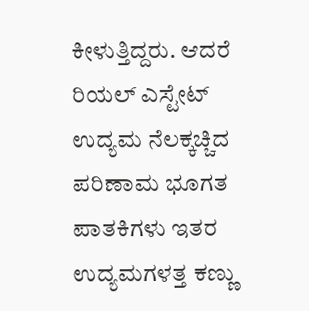ಕೀಳುತ್ತಿದ್ದರು. ಆದರೆ ರಿಯಲ್ ಎಸ್ಟೇಟ್ ಉದ್ಯಮ ನೆಲಕ್ಕಚ್ಚಿದ ಪರಿಣಾಮ ಭೂಗತ ಪಾತಕಿಗಳು ಇತರ ಉದ್ಯಮಗಳತ್ತ ಕಣ್ಣು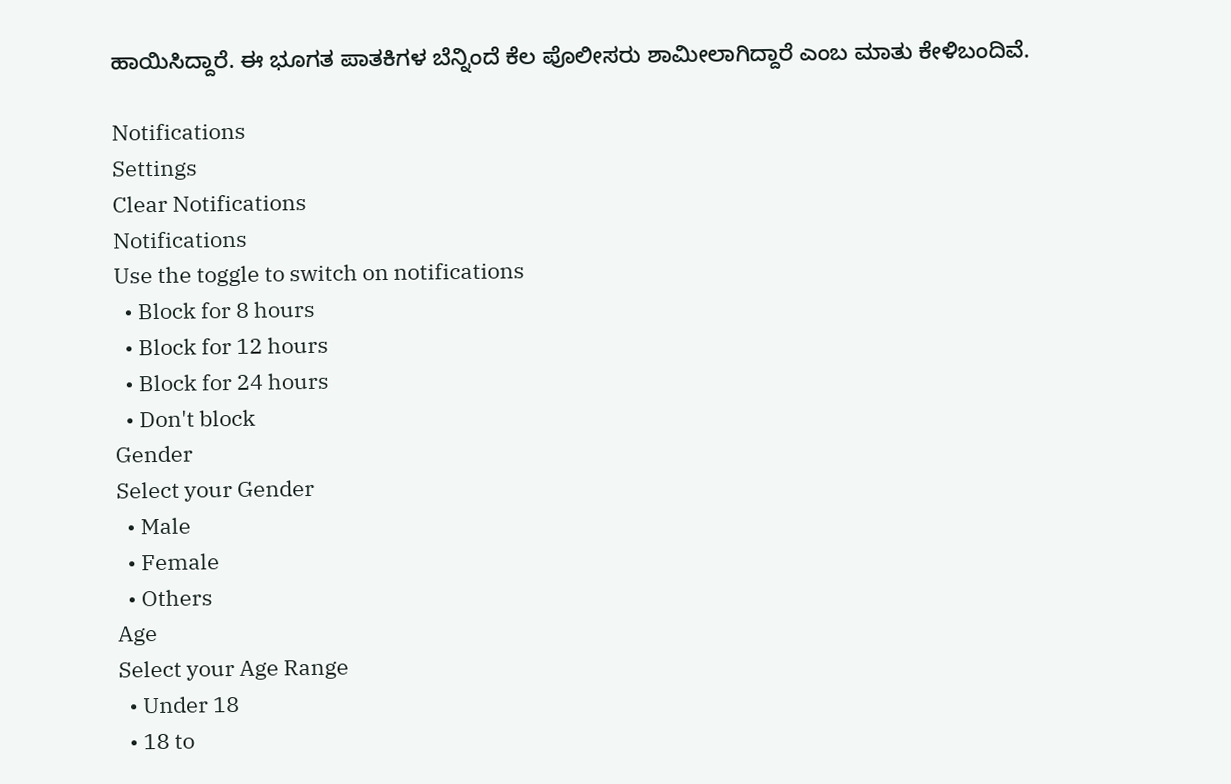ಹಾಯಿಸಿದ್ದಾರೆ. ಈ ಭೂಗತ ಪಾತಕಿಗಳ ಬೆನ್ನಿಂದೆ ಕೆಲ ಪೊಲೀಸರು ಶಾಮೀಲಾಗಿದ್ದಾರೆ ಎಂಬ ಮಾತು ಕೇಳಿಬಂದಿವೆ.

Notifications
Settings
Clear Notifications
Notifications
Use the toggle to switch on notifications
  • Block for 8 hours
  • Block for 12 hours
  • Block for 24 hours
  • Don't block
Gender
Select your Gender
  • Male
  • Female
  • Others
Age
Select your Age Range
  • Under 18
  • 18 to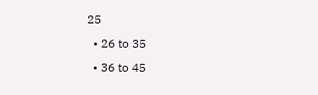25
  • 26 to 35
  • 36 to 45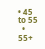• 45 to 55
  • 55+